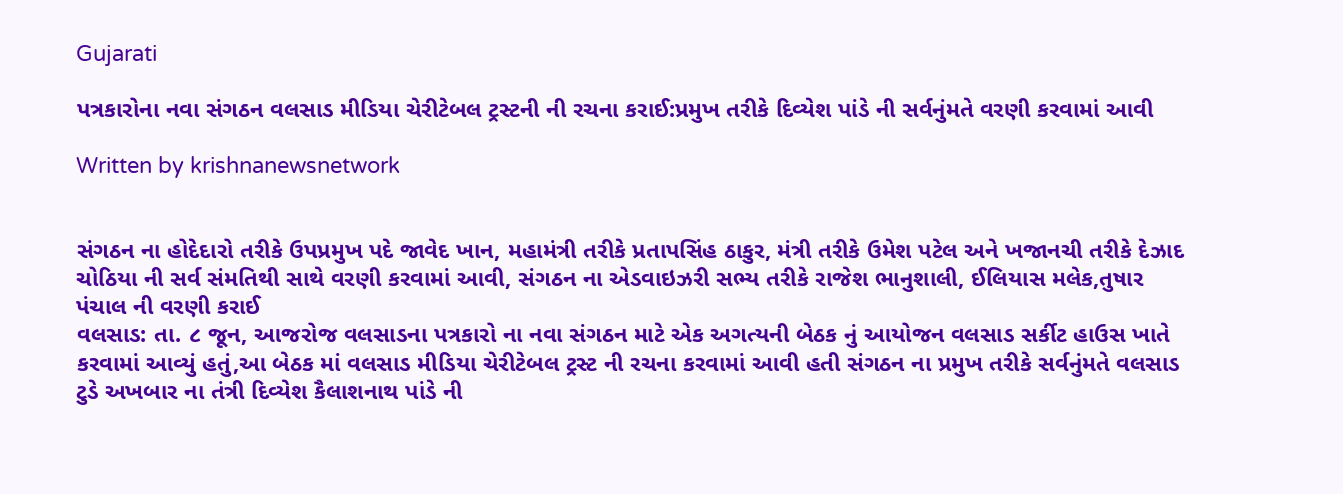Gujarati

પત્રકારોના નવા સંગઠન વલસાડ મીડિયા ચેરીટેબલ ટ્રસ્ટની ની રચના કરાઈ:પ્રમુખ તરીકે દિવ્યેશ પાંડે ની સર્વનુંમતે વરણી કરવામાં આવી

Written by krishnanewsnetwork


સંગઠન ના હોદેદારો તરીકે ઉપપ્રમુખ પદે જાવેદ ખાન, મહામંત્રી તરીકે પ્રતાપસિંહ ઠાકુર, મંત્રી તરીકે ઉમેશ પટેલ અને ખજાનચી તરીકે દેઝાદ ચોઠિયા ની સર્વ સંમતિથી સાથે વરણી કરવામાં આવી, સંગઠન ના એડવાઇઝરી સભ્ય તરીકે રાજેશ ભાનુશાલી, ઈલિયાસ મલેક,તુષાર પંચાલ ની વરણી કરાઈ
વલસાડ: તા. ૮ જૂન, આજરોજ વલસાડના પત્રકારો ના નવા સંગઠન માટે એક અગત્યની બેઠક નું આયોજન વલસાડ સર્કીટ હાઉસ ખાતે કરવામાં આવ્યું હતું,આ બેઠક માં વલસાડ મીડિયા ચેરીટેબલ ટ્રસ્ટ ની રચના કરવામાં આવી હતી સંગઠન ના પ્રમુખ તરીકે સર્વનુંમતે વલસાડ ટુડે અખબાર ના તંત્રી દિવ્યેશ કૈલાશનાથ પાંડે ની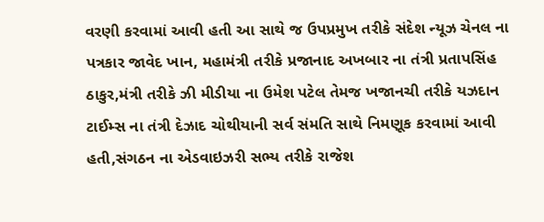વરણી કરવામાં આવી હતી આ સાથે જ ઉપપ્રમુખ તરીકે સંદેશ ન્યૂઝ ચેનલ ના પત્રકાર જાવેદ ખાન, મહામંત્રી તરીકે પ્રજાનાદ અખબાર ના તંત્રી પ્રતાપસિંહ ઠાકુર,મંત્રી તરીકે ઝી મીડીયા ના ઉમેશ પટેલ તેમજ ખજાનચી તરીકે યઝદાન ટાઈમ્સ ના તંત્રી દેઝાદ ચોથીયાની સર્વ સંમતિ સાથે નિમણૂક કરવામાં આવી હતી,સંગઠન ના એડવાઇઝરી સભ્ય તરીકે રાજેશ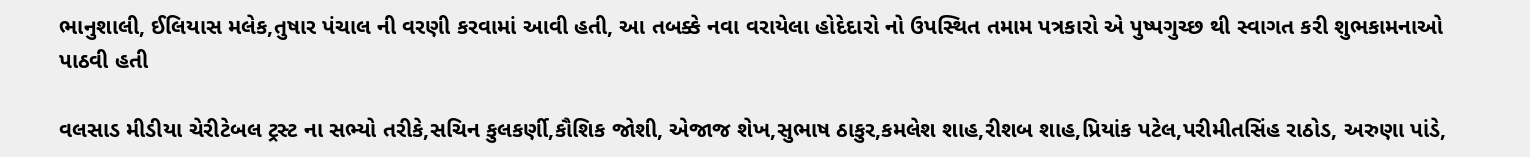ભાનુશાલી, ઈલિયાસ મલેક,તુષાર પંચાલ ની વરણી કરવામાં આવી હતી, આ તબક્કે નવા વરાયેલા હોદેદારો નો ઉપસ્થિત તમામ પત્રકારો એ પુષ્પગુચ્છ થી સ્વાગત કરી શુભકામનાઓ પાઠવી હતી

વલસાડ મીડીયા ચેરીટેબલ ટ્રસ્ટ ના સભ્યો તરીકે,સચિન કુલકર્ણી,કૌશિક જોશી, એજાજ શેખ,સુભાષ ઠાકુર,કમલેશ શાહ,રીશબ શાહ,પ્રિયાંક પટેલ,પરીમીતસિંહ રાઠોડ, અરુણા પાંડે,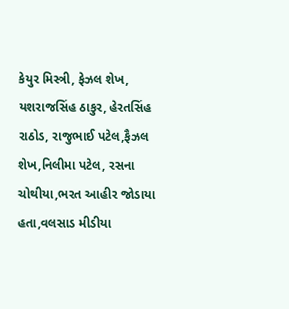કેયુર મિસ્ત્રી, ફેઝલ શેખ, યશરાજસિંહ ઠાકુર, હેરતસિંહ રાઠોડ, રાજુભાઈ પટેલ,ફૈઝલ શેખ,નિલીમા પટેલ, રસના ચોથીયા,ભરત આહીર જોડાયા હતા,વલસાડ મીડીયા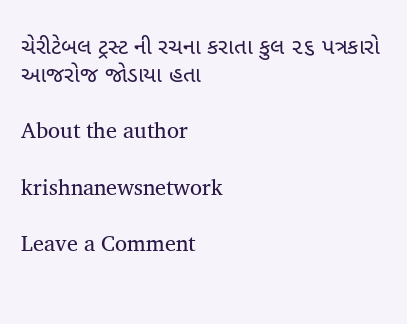ચેરીટેબલ ટ્રસ્ટ ની રચના કરાતા કુલ ૨૬ પત્રકારો આજરોજ જોડાયા હતા

About the author

krishnanewsnetwork

Leave a Comment